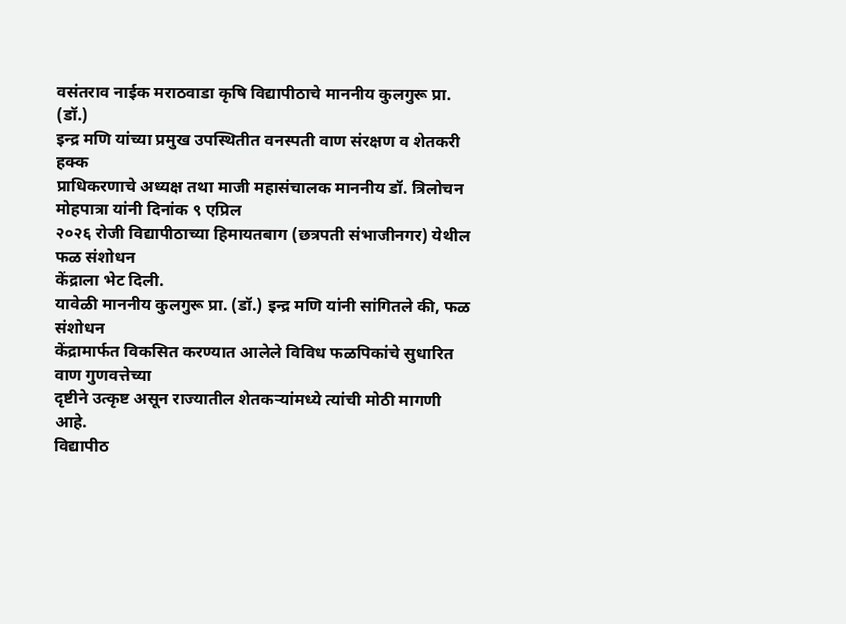वसंतराव नाईक मराठवाडा कृषि विद्यापीठाचे माननीय कुलगुरू प्रा. (डॉ.)
इन्द्र मणि यांच्या प्रमुख उपस्थितीत वनस्पती वाण संरक्षण व शेतकरी हक्क
प्राधिकरणाचे अध्यक्ष तथा माजी महासंचालक माननीय डॉ. त्रिलोचन मोहपात्रा यांनी दिनांक ९ एप्रिल
२०२६ रोजी विद्यापीठाच्या हिमायतबाग (छत्रपती संभाजीनगर) येथील फळ संशोधन
केंद्राला भेट दिली.
यावेळी माननीय कुलगुरू प्रा. (डॉ.) इन्द्र मणि यांनी सांगितले की, फळ संशोधन
केंद्रामार्फत विकसित करण्यात आलेले विविध फळपिकांचे सुधारित वाण गुणवत्तेच्या
दृष्टीने उत्कृष्ट असून राज्यातील शेतकऱ्यांमध्ये त्यांची मोठी मागणी आहे.
विद्यापीठ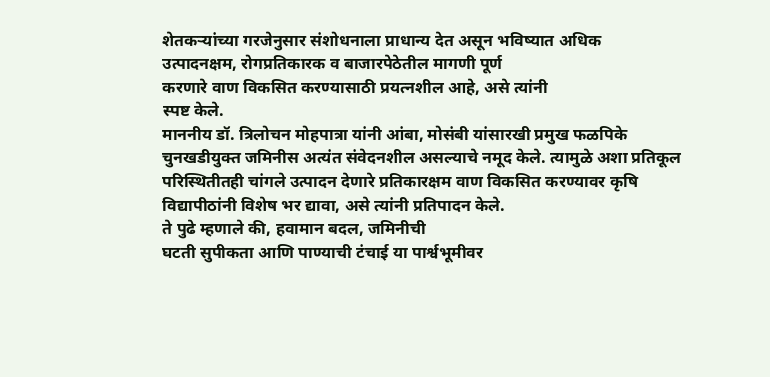शेतकऱ्यांच्या गरजेनुसार संशोधनाला प्राधान्य देत असून भविष्यात अधिक
उत्पादनक्षम, रोगप्रतिकारक व बाजारपेठेतील मागणी पूर्ण
करणारे वाण विकसित करण्यासाठी प्रयत्नशील आहे, असे त्यांनी
स्पष्ट केले.
माननीय डॉ. त्रिलोचन मोहपात्रा यांनी आंबा, मोसंबी यांसारखी प्रमुख फळपिके
चुनखडीयुक्त जमिनीस अत्यंत संवेदनशील असल्याचे नमूद केले. त्यामुळे अशा प्रतिकूल
परिस्थितीतही चांगले उत्पादन देणारे प्रतिकारक्षम वाण विकसित करण्यावर कृषि
विद्यापीठांनी विशेष भर द्यावा, असे त्यांनी प्रतिपादन केले.
ते पुढे म्हणाले की, हवामान बदल, जमिनीची
घटती सुपीकता आणि पाण्याची टंचाई या पार्श्वभूमीवर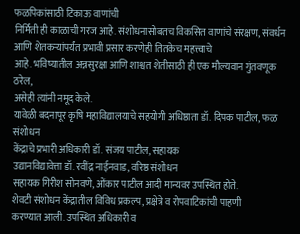फळपिकांसाठी टिकाऊ वाणांची
निर्मिती ही काळाची गरज आहे. संशोधनासोबतच विकसित वाणांचे संरक्षण, संवर्धन आणि शेतकऱ्यांपर्यंत प्रभावी प्रसार करणेही तितकेच महत्त्वाचे
आहे. भविष्यातील अन्नसुरक्षा आणि शाश्वत शेतीसाठी ही एक मौल्यवान गुंतवणूक ठरेल,
असेही त्यांनी नमूद केले.
यावेळी बदनापूर कृषि महाविद्यालयाचे सहयोगी अधिष्ठाता डॉ. दिपक पाटील, फळ संशोधन
केंद्राचे प्रभारी अधिकारी डॉ. संजय पाटील, सहायक
उद्यानविद्यावेत्ता डॉ. रवींद्र नाईनवाड, वरिष्ठ संशोधन
सहायक गिरीश सोनवणे, ओंकार पाटील आदी मान्यवर उपस्थित होते.
शेवटी संशोधन केंद्रातील विविध प्रकल्प, प्रक्षेत्रे व रोपवाटिकांची पाहणी
करण्यात आली. उपस्थित अधिकारी व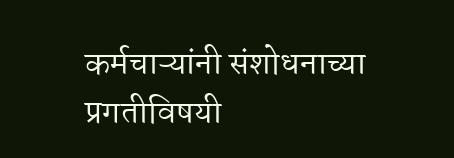कर्मचाऱ्यांनी संशोधनाच्या प्रगतीविषयी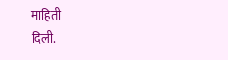माहिती
दिली.